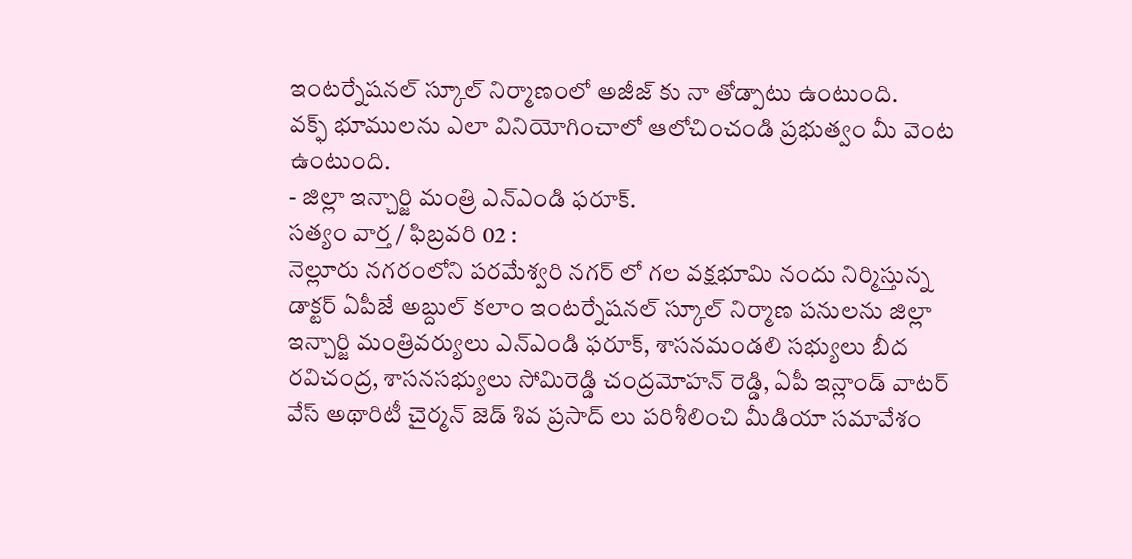ఇంటర్నేషనల్ స్కూల్ నిర్మాణంలో అజీజ్ కు నా తోడ్పాటు ఉంటుంది.
వక్ఫ్ భూములను ఎలా వినియోగించాలో ఆలోచించండి ప్రభుత్వం మీ వెంట ఉంటుంది.
- జిల్లా ఇన్చార్జి మంత్రి ఎన్ఎండి ఫరూక్.
సత్యం వార్త / ఫిబ్రవరి 02 :
నెల్లూరు నగరంలోని పరమేశ్వరి నగర్ లో గల వక్షభూమి నందు నిర్మిస్తున్న డాక్టర్ ఏపీజే అబ్దుల్ కలాం ఇంటర్నేషనల్ స్కూల్ నిర్మాణ పనులను జిల్లా ఇన్చార్జి మంత్రివర్యులు ఎన్ఎండి ఫరూక్, శాసనమండలి సభ్యులు బీద రవిచంద్ర, శాసనసభ్యులు సోమిరెడ్డి చంద్రమోహన్ రెడ్డి, ఏపీ ఇన్లాండ్ వాటర్ వేస్ అథారిటీ చైర్మన్ జెడ్ శివ ప్రసాద్ లు పరిశీలించి మీడియా సమావేశం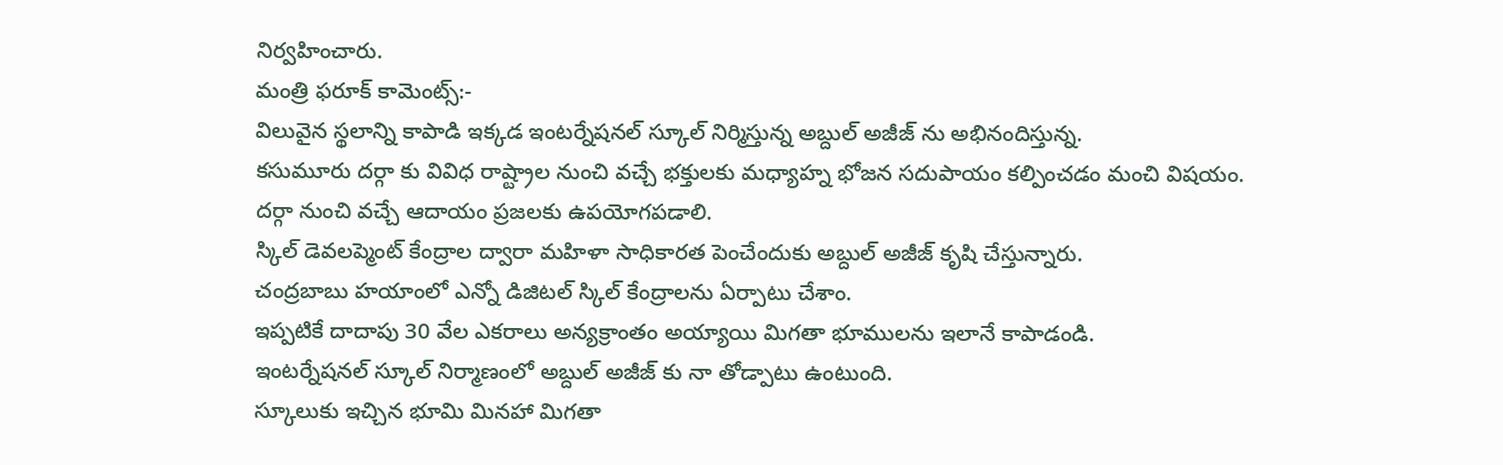నిర్వహించారు.
మంత్రి ఫరూక్ కామెంట్స్:-
విలువైన స్థలాన్ని కాపాడి ఇక్కడ ఇంటర్నేషనల్ స్కూల్ నిర్మిస్తున్న అబ్దుల్ అజీజ్ ను అభినందిస్తున్న.
కసుమూరు దర్గా కు వివిధ రాష్ట్రాల నుంచి వచ్చే భక్తులకు మధ్యాహ్న భోజన సదుపాయం కల్పించడం మంచి విషయం.
దర్గా నుంచి వచ్చే ఆదాయం ప్రజలకు ఉపయోగపడాలి.
స్కిల్ డెవలప్మెంట్ కేంద్రాల ద్వారా మహిళా సాధికారత పెంచేందుకు అబ్దుల్ అజీజ్ కృషి చేస్తున్నారు.
చంద్రబాబు హయాంలో ఎన్నో డిజిటల్ స్కిల్ కేంద్రాలను ఏర్పాటు చేశాం.
ఇప్పటికే దాదాపు 30 వేల ఎకరాలు అన్యక్రాంతం అయ్యాయి మిగతా భూములను ఇలానే కాపాడండి.
ఇంటర్నేషనల్ స్కూల్ నిర్మాణంలో అబ్దుల్ అజీజ్ కు నా తోడ్పాటు ఉంటుంది.
స్కూలుకు ఇచ్చిన భూమి మినహా మిగతా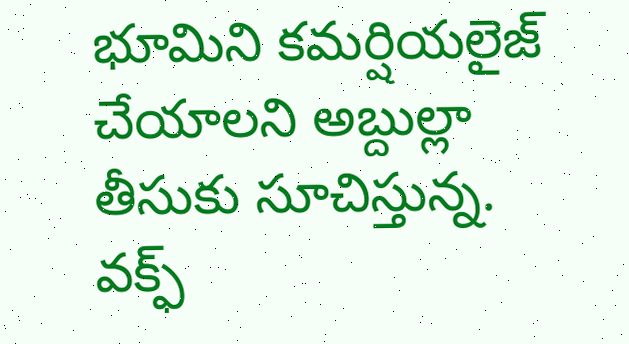భూమిని కమర్షియలైజ్ చేయాలని అబ్దుల్లా తీసుకు సూచిస్తున్న.
వక్ఫ్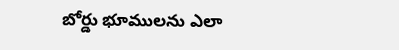బోర్డు భూములను ఎలా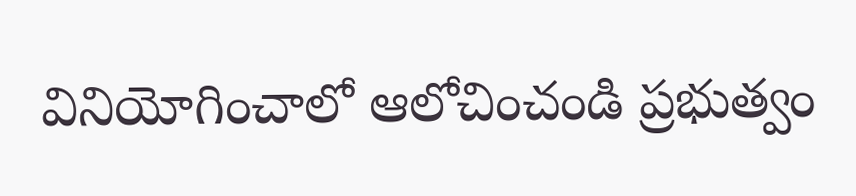వినియోగించాలో ఆలోచించండి ప్రభుత్వం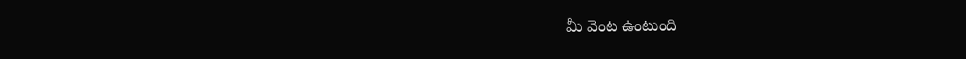మీ వెంట ఉంటుంది